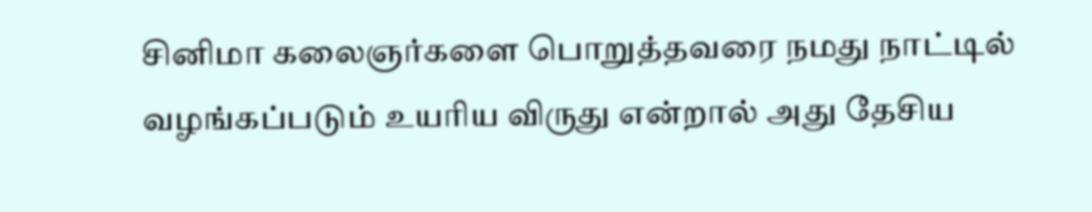சினிமா கலைஞர்களை பொறுத்தவரை நமது நாட்டில் வழங்கப்படும் உயரிய விருது என்றால் அது தேசிய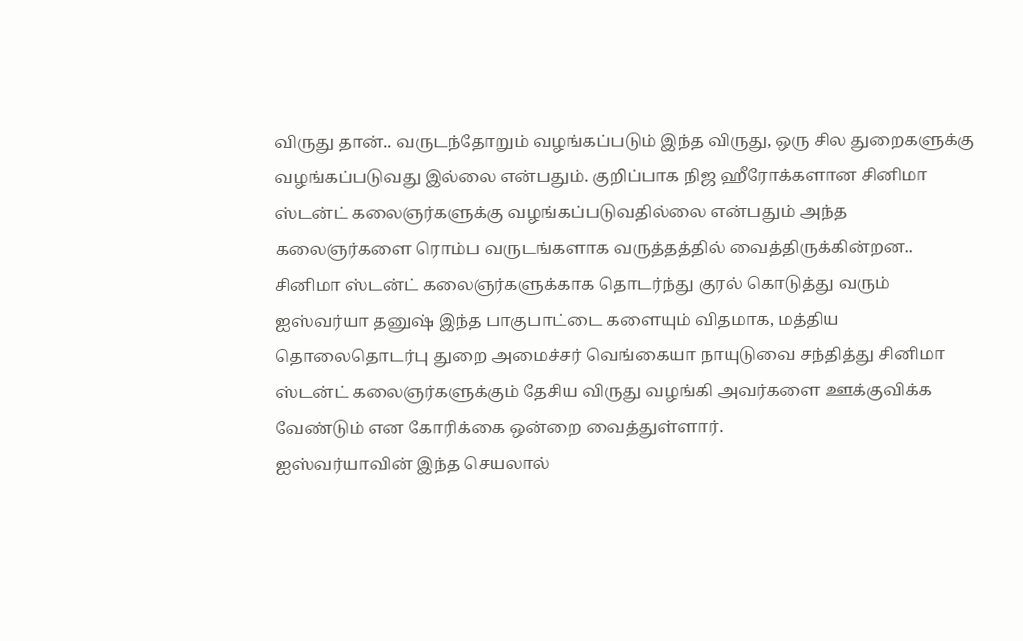விருது தான்.. வருடந்தோறும் வழங்கப்படும் இந்த விருது, ஒரு சில துறைகளுக்கு வழங்கப்படுவது இல்லை என்பதும். குறிப்பாக நிஜ ஹீரோக்களான சினிமா ஸ்டன்ட் கலைஞர்களுக்கு வழங்கப்படுவதில்லை என்பதும் அந்த கலைஞர்களை ரொம்ப வருடங்களாக வருத்தத்தில் வைத்திருக்கின்றன..
சினிமா ஸ்டன்ட் கலைஞர்களுக்காக தொடர்ந்து குரல் கொடுத்து வரும் ஐஸ்வர்யா தனுஷ் இந்த பாகுபாட்டை களையும் விதமாக, மத்திய தொலைதொடர்பு துறை அமைச்சர் வெங்கையா நாயுடுவை சந்தித்து சினிமா ஸ்டன்ட் கலைஞர்களுக்கும் தேசிய விருது வழங்கி அவர்களை ஊக்குவிக்க வேண்டும் என கோரிக்கை ஒன்றை வைத்துள்ளார்.
ஐஸ்வர்யாவின் இந்த செயலால்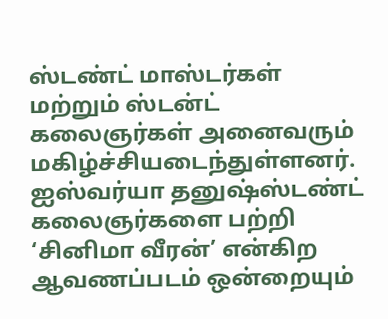ஸ்டண்ட் மாஸ்டர்கள் மற்றும் ஸ்டன்ட் கலைஞர்கள் அனைவரும் மகிழ்ச்சியடைந்துள்ளனர். ஐஸ்வர்யா தனுஷ்ஸ்டண்ட் கலைஞர்களை பற்றி ‘சினிமா வீரன்’ என்கிற ஆவணப்படம் ஒன்றையும்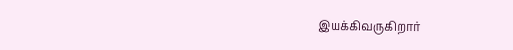இயக்கிவருகிறார்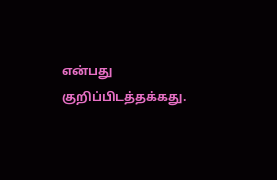என்பது குறிப்பிடத்தக்கது.